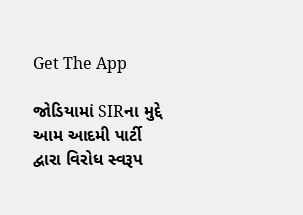Get The App

જોડિયામાં SIRના મુદ્દે આમ આદમી પાર્ટી દ્વારા વિરોધ સ્વરૂપ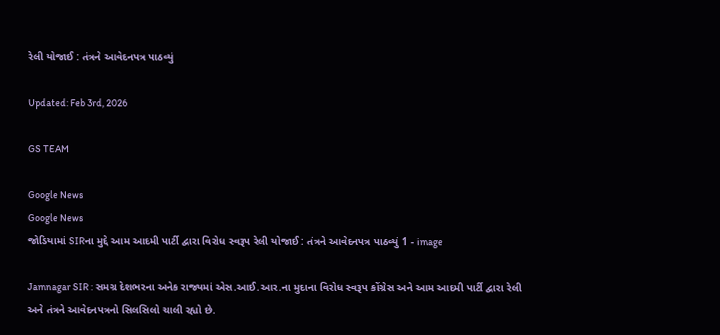રેલી યોજાઈ : તંત્રને આવેદનપત્ર પાઠવ્યું

Updated: Feb 3rd, 2026

GS TEAM

Google News
Google News
જોડિયામાં SIRના મુદ્દે આમ આદમી પાર્ટી દ્વારા વિરોધ સ્વરૂપ રેલી યોજાઈ : તંત્રને આવેદનપત્ર પાઠવ્યું 1 - image

Jamnagar SIR : સમગ્ર દેશભરના અનેક રાજ્યમાં એસ.આઈ.આર.ના મુદાના વિરોધ સ્વરૂપ કોંગ્રેસ અને આમ આદમી પાર્ટી દ્વારા રેલી અને તંત્રને આવેદનપત્રનો સિલસિલો ચાલી રહ્યો છે.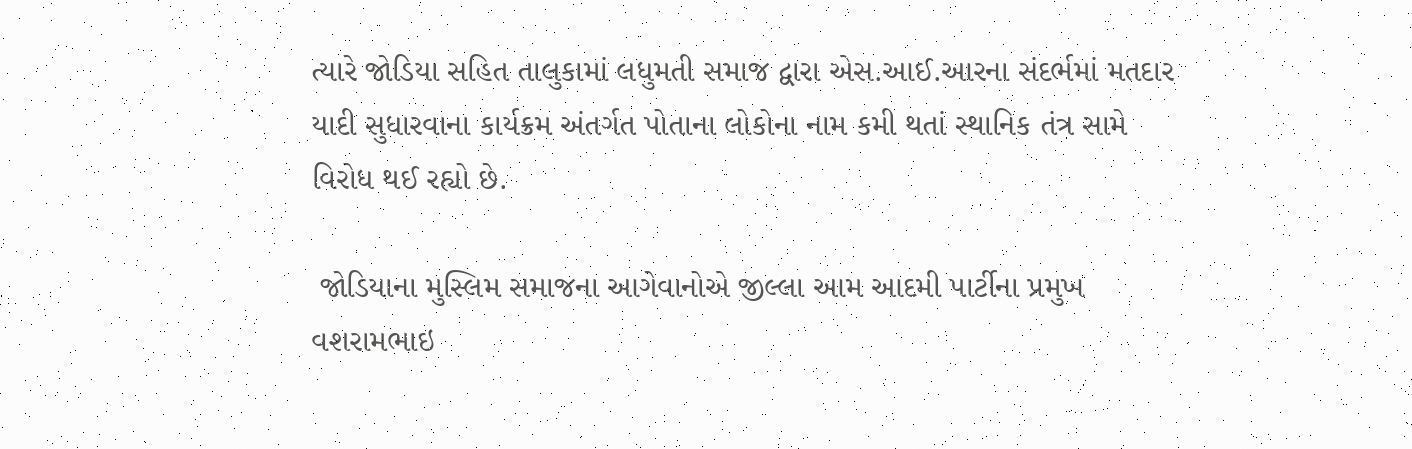ત્યારે જોડિયા સહિત તાલુકામાં લધુમતી સમાજ દ્વારા એસ.આઈ.આરના સંદર્ભમાં મતદાર યાદી સુધારવાના કાર્યક્રમ અંતર્ગત પોતાના લોકોના નામ કમી થતાં સ્થાનિક તંત્ર સામે વિરોધ થઈ રહ્યો છે.

 જોડિયાના મુસ્લિમ સમાજના આગેવાનોએ જીલ્લા આમ આદમી પાર્ટીના પ્રમુખ વશરામભાઇ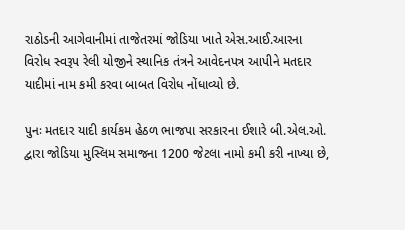રાઠોડની આગેવાનીમાં તાજેતરમાં જોડિયા ખાતે એસ.આઈ.આરના વિરોધ સ્વરૂપ રેલી યોજીને સ્થાનિક તંત્રને આવેદનપત્ર આપીને મતદાર યાદીમાં નામ કમી કરવા બાબત વિરોધ નોંધાવ્યો છે.

પુનઃ મતદાર યાદી કાર્યકમ હેઠળ ભાજપા સરકારના ઈશારે બી.એલ.ઓ. દ્વારા જોડિયા મુસ્લિમ સમાજના 1200 જેટલા નામો કમી કરી નાખ્યા છે,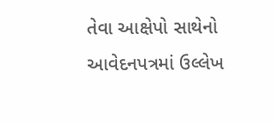તેવા આક્ષેપો સાથેનો આવેદનપત્રમાં ઉલ્લેખ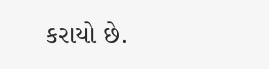કરાયો છે.